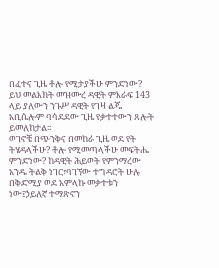በፈተና ጊዜ ቶሎ የሚታያችሁ ምንድነው?
ይህ መልእክት መዝሙረ ዳዊት ምእራፍ 143 ላይ ያለውን ንጉሥ ዳዊት የገዛ ልጁ አቢሴሎም ባሳደደው ጊዜ የቃተተውን ጸሎት ይመለከታል፡፡
ወገኖቼ በጭንቅና በመከራ ጊዜ ወደ የት ትሄዳላችሁ? ቶሎ የሚመጣላችሁ መፍትሔ ምንድነው? ከዳዊት ሕይወት የምንማረው አንዱ ትልቅ ነገር፣ባገኘው ተግዳሮት ሁሉ በቅድሚያ ወደ አምላኩ መቃተቱን ነው፤ኃይለኛ ተማጽኖን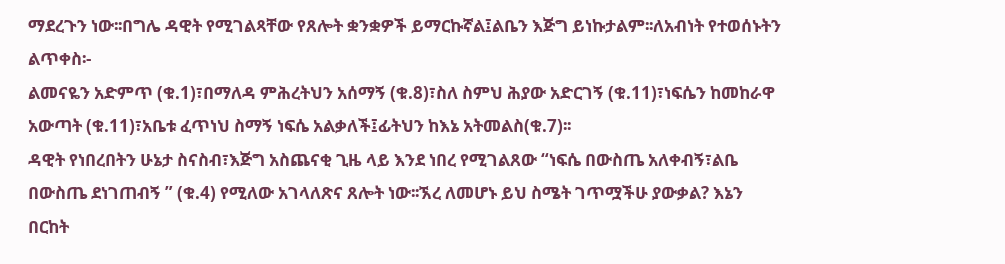ማደረጉን ነው፡፡በግሌ ዳዊት የሚገልጻቸው የጸሎት ቋንቋዎች ይማርኩኛል፤ልቤን እጅግ ይነኩታልም፡፡ለአብነት የተወሰኑትን ልጥቀስ፡-
ልመናዬን አድምጥ (ቁ.1)፣በማለዳ ምሕረትህን አሰማኝ (ቁ.8)፣ስለ ስምህ ሕያው አድርገኝ (ቁ.11)፣ነፍሴን ከመከራዋ አውጣት (ቁ.11)፣አቤቱ ፈጥነህ ስማኝ ነፍሴ አልቃለች፤ፊትህን ከእኔ አትመልስ(ቁ.7)፡፡
ዳዊት የነበረበትን ሁኔታ ስናስብ፣እጅግ አስጨናቂ ጊዜ ላይ እንደ ነበረ የሚገልጸው “ነፍሴ በውስጤ አለቀብኝ፣ልቤ በውስጤ ደነገጠብኝ ” (ቁ.4) የሚለው አገላለጽና ጸሎት ነው፡፡ኧረ ለመሆኑ ይህ ስሜት ገጥሟችሁ ያውቃል? እኔን በርከት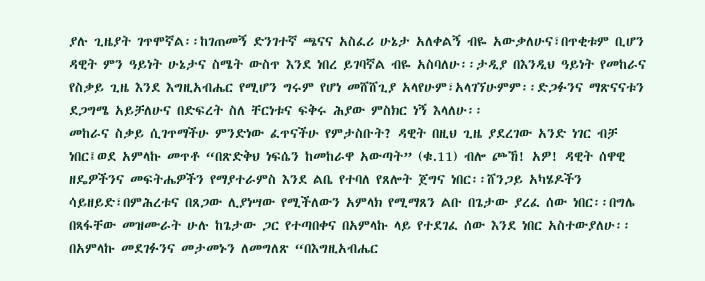ያሉ ጊዜያት ገጥሞኛል፡፡ከገጠመኝ ድንገተኛ ጫናና አስፈሪ ሁኔታ አለቀልኝ ብዬ አውቃለሁና፣በጥቂቱም ቢሆን ዳዊት ምን ዓይነት ሁኔታና ስሜት ውስጥ እንደ ነበረ ይገባኛል ብዬ አስባለሁ፡፡ታዲያ በእንዲህ ዓይነት የመከራና የስቃይ ጊዜ እንደ እግዚአብሔር የሚሆን ግሩም የሆነ መሸሸጊያ አላየሁም፣አላገኘሁምም፡፡ድጋፉንና ማጽናናቱን ደጋግሜ አይቻለሁና በድፍረት ስለ ቸርነቱና ፍቅሩ ሕያው ምስክር ነኝ እላለሁ፡፡
መከራና ስቃይ ሲገጥማችሁ ምንድነው ፈጥናችሁ የምታስቡት? ዳዊት በዚህ ጊዜ ያደረገው አንድ ነገር ብቻ ነበር፤ወደ አምላኩ መጥቶ “በጽድቅህ ነፍሴን ከመከራዋ አውጣት” (ቁ.11) ብሎ ጮኸ! አዎ! ዳዊት ሰዋዊ ዘዴዎችንና መፍትሔዎችን የማያተራምስ እንደ ልቤ የተባለ የጸሎት ጀግና ነበር፡፡ሸንጋይ አካሄዶችን ሳይዘይድ፣በምሕረቱና በጸጋው ሊያነሣው የሚችለውን አምላክ የሚማጸን ልቡ በጌታው ያረፈ ሰው ነበር፡፡በግሌ በጻፋቸው መዝሙራት ሁሉ ከጌታው ጋር የተጣበቀና በአምላኩ ላይ የተደገፈ ሰው እንደ ነበር አስተውያለሁ፡፡በአምላኩ መደገፉንና መታመኑን ለመግለጽ “በእግዚአብሔር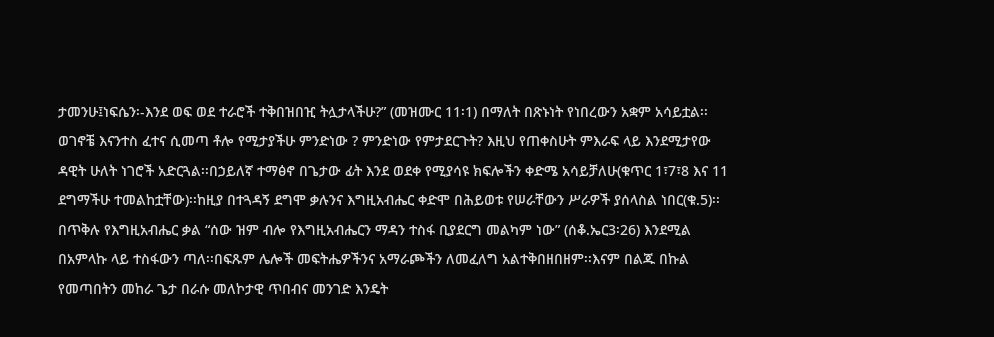ታመንሁ፤ነፍሴን፡-እንደ ወፍ ወደ ተራሮች ተቅበዝበዢ ትሏታላችሁ?” (መዝሙር 11፡1) በማለት በጽኑነት የነበረውን አቋም አሳይቷል፡፡
ወገኖቼ እናንተስ ፈተና ሲመጣ ቶሎ የሚታያችሁ ምንድነው ? ምንድነው የምታደርጉት? እዚህ የጠቀስሁት ምእራፍ ላይ እንደሚታየው ዳዊት ሁለት ነገሮች አድርጓል፡፡በኃይለኛ ተማፅኖ በጌታው ፊት እንደ ወደቀ የሚያሳዩ ክፍሎችን ቀድሜ አሳይቻለሁ(ቁጥር 1፣7፣8 እና 11 ደግማችሁ ተመልከቷቸው)፡፡ከዚያ በተጓዳኝ ደግሞ ቃሉንና እግዚአብሔር ቀድሞ በሕይወቱ የሠራቸውን ሥራዎች ያሰላስል ነበር(ቁ.5)፡፡በጥቅሉ የእግዚአብሔር ቃል “ሰው ዝም ብሎ የእግዚአብሔርን ማዳን ተስፋ ቢያደርግ መልካም ነው” (ሰቆ.ኤር3፡26) እንደሚል በአምላኩ ላይ ተስፋውን ጣለ፡፡በፍጹም ሌሎች መፍትሔዎችንና አማራጮችን ለመፈለግ አልተቅበዘበዘም፡፡እናም በልጁ በኩል የመጣበትን መከራ ጌታ በራሱ መለኮታዊ ጥበብና መንገድ እንዴት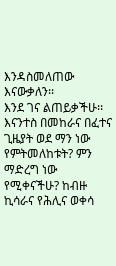እንዳስመለጠው እናውቃለን፡፡
እንደ ገና ልጠይቃችሁ፡፡እናንተስ በመከራና በፈተና ጊዜያት ወደ ማን ነው የምትመለከቱት? ምን ማድረግ ነው የሚቀናችሁ? ከብዙ ኪሳራና የሕሊና ወቀሳ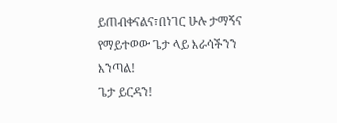ይጠብቀናልና፣በነገር ሁሉ ታማኝና የማይተወው ጌታ ላይ እራሳችንን እንጣል!
ጌታ ይርዳን!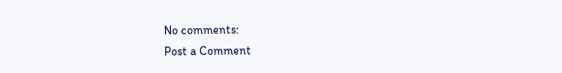No comments:
Post a Comment